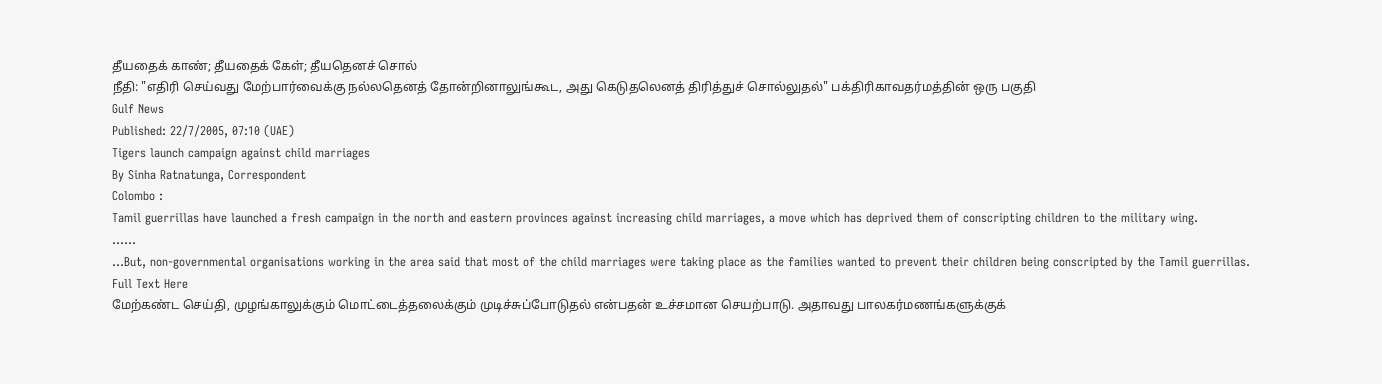தீயதைக் காண்; தீயதைக் கேள்; தீயதெனச் சொல்
நீதி: "எதிரி செய்வது மேற்பார்வைக்கு நல்லதெனத் தோன்றினாலுங்கூட, அது கெடுதலெனத் திரித்துச் சொல்லுதல்" பக்திரிகாவதர்மத்தின் ஒரு பகுதி
Gulf News
Published: 22/7/2005, 07:10 (UAE)
Tigers launch campaign against child marriages
By Sinha Ratnatunga, Correspondent
Colombo :
Tamil guerrillas have launched a fresh campaign in the north and eastern provinces against increasing child marriages, a move which has deprived them of conscripting children to the military wing.
......
...But, non-governmental organisations working in the area said that most of the child marriages were taking place as the families wanted to prevent their children being conscripted by the Tamil guerrillas.
Full Text Here
மேற்கண்ட செய்தி, முழங்காலுக்கும் மொட்டைத்தலைக்கும் முடிச்சுப்போடுதல் என்பதன் உச்சமான செயற்பாடு. அதாவது பாலகர்மணங்களுக்குக்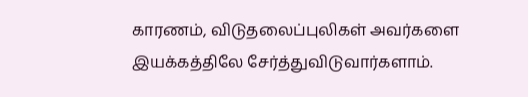காரணம், விடுதலைப்புலிகள் அவர்களை இயக்கத்திலே சேர்த்துவிடுவார்களாம்.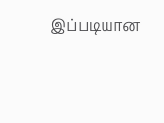இப்படியான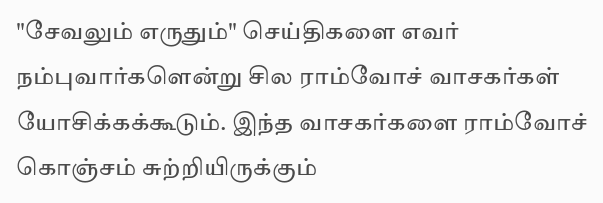"சேவலும் எருதும்" செய்திகளை எவர் நம்புவார்களென்று சில ராம்வோச் வாசகர்கள் யோசிக்கக்கூடும். இந்த வாசகர்களை ராம்வோச் கொஞ்சம் சுற்றியிருக்கும்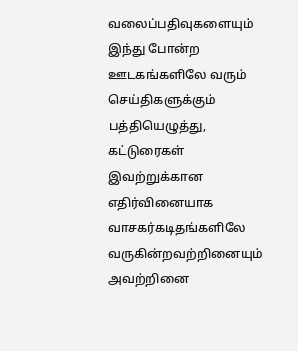வலைப்பதிவுகளையும் இந்து போன்ற ஊடகங்களிலே வரும் செய்திகளுக்கும் பத்தியெழுத்து, கட்டுரைகள் இவற்றுக்கான எதிர்வினையாக வாசகர்கடிதங்களிலே வருகின்றவற்றினையும் அவற்றினை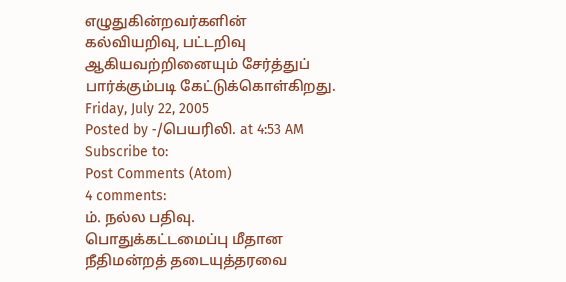எழுதுகின்றவர்களின் கல்வியறிவு, பட்டறிவு ஆகியவற்றினையும் சேர்த்துப் பார்க்கும்படி கேட்டுக்கொள்கிறது.
Friday, July 22, 2005
Posted by -/பெயரிலி. at 4:53 AM
Subscribe to:
Post Comments (Atom)
4 comments:
ம். நல்ல பதிவு.
பொதுக்கட்டமைப்பு மீதான நீதிமன்றத் தடையுத்தரவை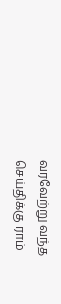வரவேற்று வந்த செய்திக்கு ராம்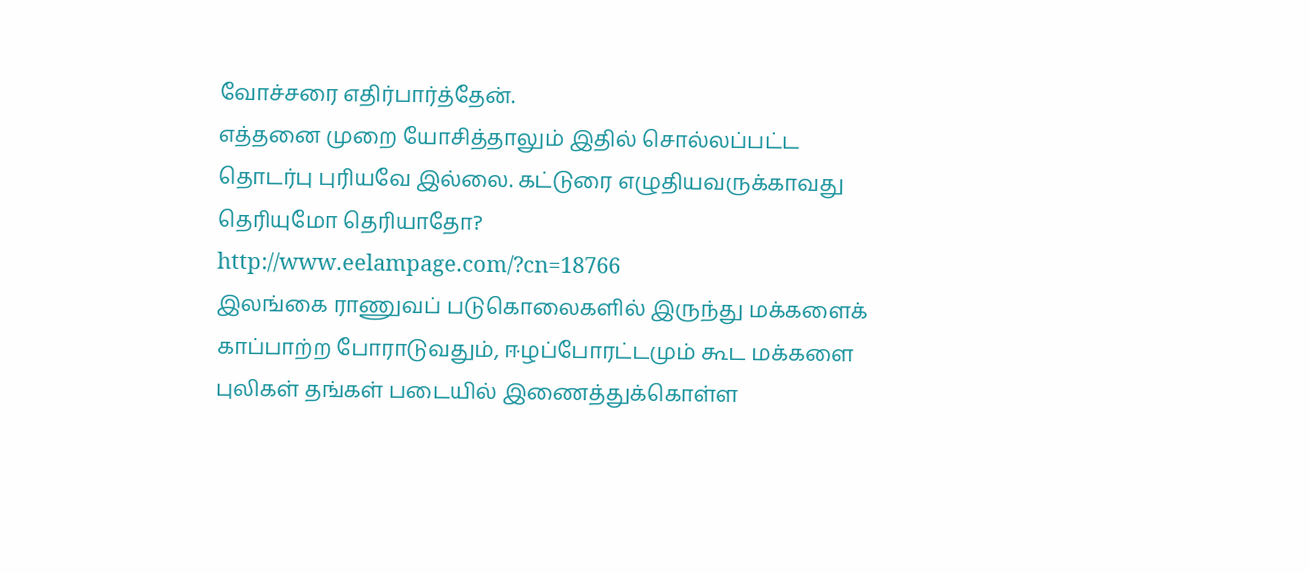வோச்சரை எதிர்பார்த்தேன்.
எத்தனை முறை யோசித்தாலும் இதில் சொல்லப்பட்ட தொடர்பு புரியவே இல்லை. கட்டுரை எழுதியவருக்காவது தெரியுமோ தெரியாதோ?
http://www.eelampage.com/?cn=18766
இலங்கை ராணுவப் படுகொலைகளில் இருந்து மக்களைக் காப்பாற்ற போராடுவதும், ஈழப்போரட்டமும் கூட மக்களை புலிகள் தங்கள் படையில் இணைத்துக்கொள்ள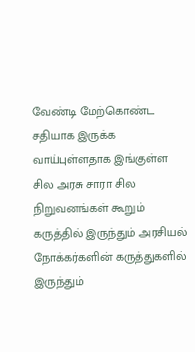வேண்டி மேற்கொண்ட சதியாக இருக்க வாய்புள்ளதாக இங்குள்ள சில அரசு சாரா சில நிறுவனங்கள் கூறும் கருத்தில் இருந்தும் அரசியல் நோக்கர்களின் கருத்துகளில் இருந்தும்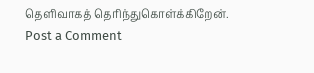தெளிவாகத் தெரிந்துகொள்க்கிறேன்.
Post a Comment